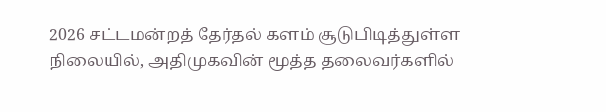2026 சட்டமன்றத் தேர்தல் களம் சூடுபிடித்துள்ள நிலையில், அதிமுகவின் மூத்த தலைவர்களில்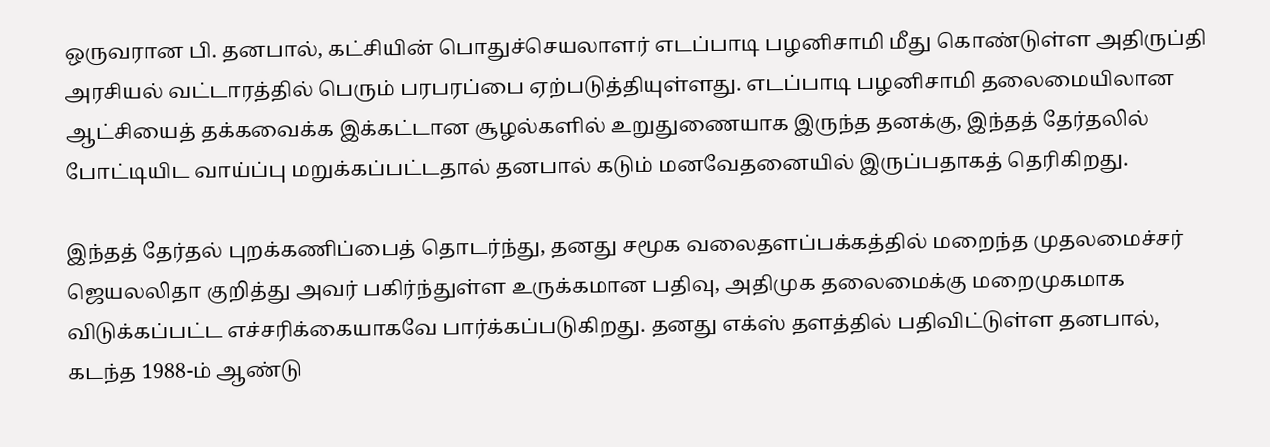ஒருவரான பி. தனபால், கட்சியின் பொதுச்செயலாளர் எடப்பாடி பழனிசாமி மீது கொண்டுள்ள அதிருப்தி அரசியல் வட்டாரத்தில் பெரும் பரபரப்பை ஏற்படுத்தியுள்ளது. எடப்பாடி பழனிசாமி தலைமையிலான ஆட்சியைத் தக்கவைக்க இக்கட்டான சூழல்களில் உறுதுணையாக இருந்த தனக்கு, இந்தத் தேர்தலில் போட்டியிட வாய்ப்பு மறுக்கப்பட்டதால் தனபால் கடும் மனவேதனையில் இருப்பதாகத் தெரிகிறது.

இந்தத் தேர்தல் புறக்கணிப்பைத் தொடர்ந்து, தனது சமூக வலைதளப்பக்கத்தில் மறைந்த முதலமைச்சர் ஜெயலலிதா குறித்து அவர் பகிர்ந்துள்ள உருக்கமான பதிவு, அதிமுக தலைமைக்கு மறைமுகமாக விடுக்கப்பட்ட எச்சரிக்கையாகவே பார்க்கப்படுகிறது. தனது எக்ஸ் தளத்தில் பதிவிட்டுள்ள தனபால், கடந்த 1988-ம் ஆண்டு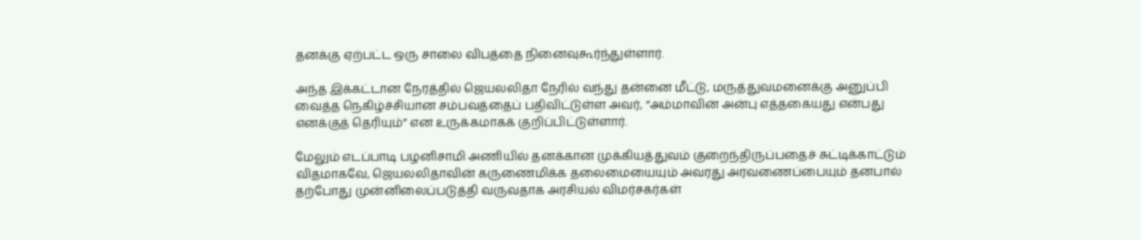தனக்கு ஏற்பட்ட ஒரு சாலை விபத்தை நினைவுகூர்ந்துள்ளார்.

அந்த இக்கட்டான நேரத்தில் ஜெயலலிதா நேரில் வந்து தன்னை மீட்டு, மருத்துவமனைக்கு அனுப்பி வைத்த நெகிழ்ச்சியான சம்பவத்தைப் பதிவிட்டுள்ள அவர், “அம்மாவின் அன்பு எத்தகையது என்பது எனக்குத் தெரியும்” என உருக்கமாகக் குறிப்பிட்டுள்ளார்.

மேலும் எடப்பாடி பழனிசாமி அணியில் தனக்கான முக்கியத்துவம் குறைந்திருப்பதைச் சுட்டிக்காட்டும் விதமாகவே, ஜெயலலிதாவின் கருணைமிக்க தலைமையையும் அவரது அரவணைப்பையும் தனபால் தற்போது முன்னிலைப்படுத்தி வருவதாக அரசியல் விமர்சகர்கள்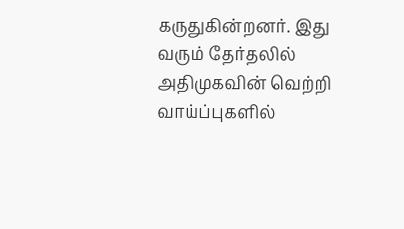கருதுகின்றனர். இது வரும் தேர்தலில் அதிமுகவின் வெற்றி வாய்ப்புகளில்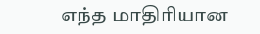எந்த மாதிரியான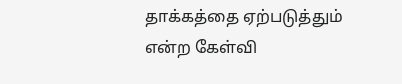தாக்கத்தை ஏற்படுத்தும் என்ற கேள்வி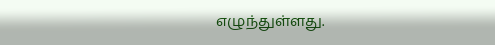எழுந்துள்ளது.